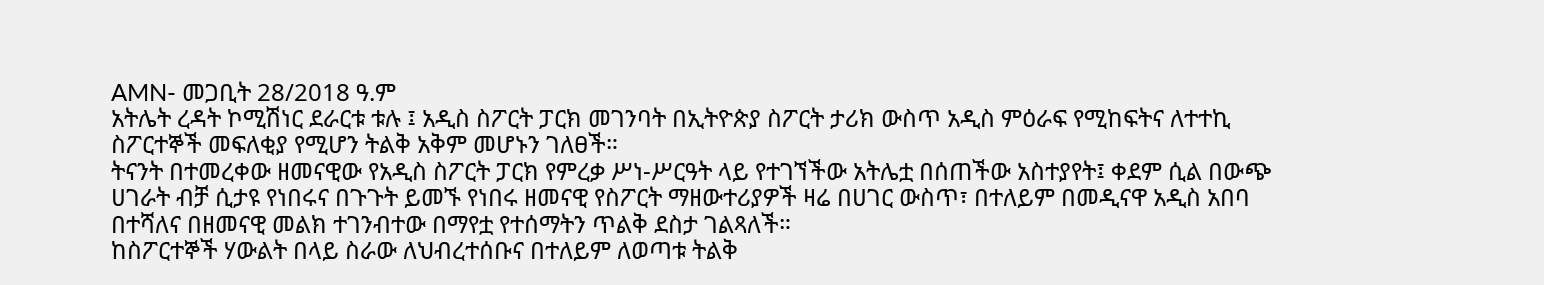AMN- መጋቢት 28/2018 ዓ.ም
አትሌት ረዳት ኮሚሽነር ደራርቱ ቱሉ ፤ አዲስ ስፖርት ፓርክ መገንባት በኢትዮጵያ ስፖርት ታሪክ ውስጥ አዲስ ምዕራፍ የሚከፍትና ለተተኪ ስፖርተኞች መፍለቂያ የሚሆን ትልቅ አቅም መሆኑን ገለፀች።
ትናንት በተመረቀው ዘመናዊው የአዲስ ስፖርት ፓርክ የምረቃ ሥነ-ሥርዓት ላይ የተገኘችው አትሌቷ በሰጠችው አስተያየት፤ ቀደም ሲል በውጭ ሀገራት ብቻ ሲታዩ የነበሩና በጉጉት ይመኙ የነበሩ ዘመናዊ የስፖርት ማዘውተሪያዎች ዛሬ በሀገር ውስጥ፣ በተለይም በመዲናዋ አዲስ አበባ በተሻለና በዘመናዊ መልክ ተገንብተው በማየቷ የተሰማትን ጥልቅ ደስታ ገልጻለች።
ከስፖርተኞች ሃውልት በላይ ስራው ለህብረተሰቡና በተለይም ለወጣቱ ትልቅ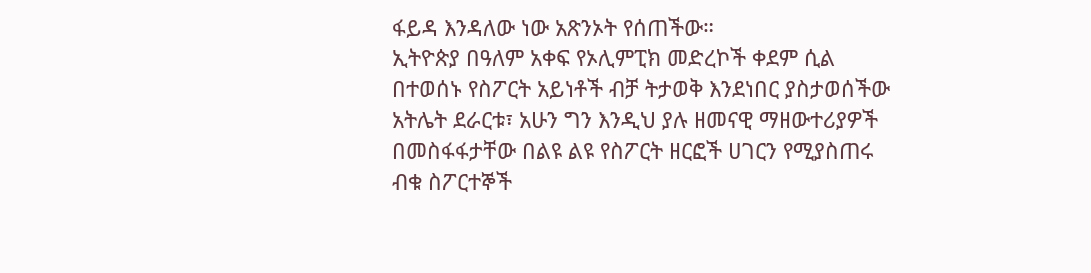ፋይዳ እንዳለው ነው አጽንኦት የሰጠችው።
ኢትዮጵያ በዓለም አቀፍ የኦሊምፒክ መድረኮች ቀደም ሲል በተወሰኑ የስፖርት አይነቶች ብቻ ትታወቅ እንደነበር ያስታወሰችው አትሌት ደራርቱ፣ አሁን ግን እንዲህ ያሉ ዘመናዊ ማዘውተሪያዎች በመስፋፋታቸው በልዩ ልዩ የስፖርት ዘርፎች ሀገርን የሚያስጠሩ ብቁ ስፖርተኞች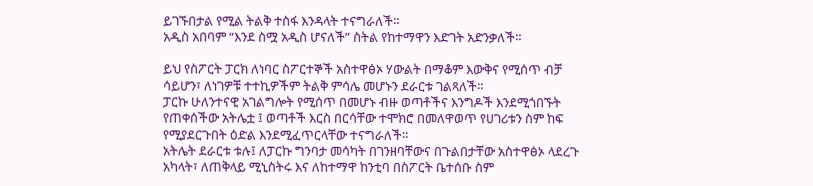ይገኙበታል የሚል ትልቅ ተስፋ እንዳላት ተናግራለች።
አዲስ አበባም “እንደ ስሟ አዲስ ሆናለች” ስትል የከተማዋን እድገት አድንቃለች።

ይህ የስፖርት ፓርክ ለነባር ስፖርተኞች አስተዋፅኦ ሃውልት በማቆም እውቅና የሚሰጥ ብቻ ሳይሆን፣ ለነገዎቹ ተተኪዎችም ትልቅ ምሳሌ መሆኑን ደራርቱ ገልጻለች።
ፓርኩ ሁለንተናዊ አገልግሎት የሚሰጥ በመሆኑ ብዙ ወጣቶችና እንግዶች እንደሚጎበኙት የጠቀሰችው አትሌቷ ፤ ወጣቶች እርስ በርሳቸው ተሞክሮ በመለዋወጥ የሀገሪቱን ስም ከፍ የሚያደርጉበት ዕድል እንደሚፈጥርላቸው ተናግራለች።
አትሌት ደራርቱ ቱሉ፤ ለፓርኩ ግንባታ መሳካት በገንዘባቸውና በጉልበታቸው አስተዋፅኦ ላደረጉ አካላት፣ ለጠቅላይ ሚኒስትሩ እና ለከተማዋ ከንቲባ በስፖርት ቤተሰቡ ስም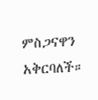ምስጋናዋን አቅርባለች።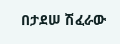በታደሠ ሽፈራው